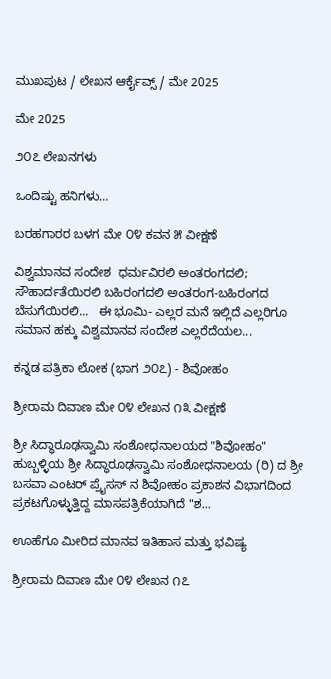ಮುಖಪುಟ / ಲೇಖನ ಆರ್ಕೈವ್ಸ್ / ಮೇ 2025

ಮೇ 2025

೨೦೭ ಲೇಖನಗಳು

ಒಂದಿಷ್ಟು ಹನಿಗಳು…

ಬರಹಗಾರರ ಬಳಗ ಮೇ ೦೪ ಕವನ ೫ ವೀಕ್ಷಣೆ

ವಿಶ್ವಮಾನವ ಸಂದೇಶ  ಧರ್ಮವಿರಲಿ ಅಂತರಂಗದಲಿ; ಸೌಹಾರ್ದತೆಯಿರಲಿ ಬಹಿರಂಗದಲಿ ಅಂತರಂಗ-ಬಹಿರಂಗದ ಬೆಸುಗೆಯಿರಲಿ...   ಈ ಭೂಮಿ- ಎಲ್ಲರ ಮನೆ ಇಲ್ಲಿದೆ ಎಲ್ಲರಿಗೂ ಸಮಾನ ಹಕ್ಕು ವಿಶ್ವಮಾನವ ಸಂದೇಶ ಎಲ್ಲರೆದೆಯಲ...

ಕನ್ನಡ ಪತ್ರಿಕಾ ಲೋಕ (ಭಾಗ ೨೦೭) - ಶಿವೋಹಂ

ಶ್ರೀರಾಮ ದಿವಾಣ ಮೇ ೦೪ ಲೇಖನ ೧೩ ವೀಕ್ಷಣೆ

ಶ್ರೀ ಸಿದ್ಧಾರೂಢಸ್ವಾಮಿ ಸಂಶೋಧನಾಲಯದ "ಶಿವೋಹಂ" ಹುಬ್ಬಳ್ಳಿಯ ಶ್ರೀ ಸಿದ್ಧಾರೂಢಸ್ವಾಮಿ ಸಂಶೋಧನಾಲಯ (ರಿ) ದ ಶ್ರೀ ಬಸವಾ ಎಂಟರ್ ಪ್ರೈಸಸ್ ನ ಶಿವೋಹಂ ಪ್ರಕಾಶನ ವಿಭಾಗದಿಂದ ಪ್ರಕಟಗೊಳ್ಳುತ್ತಿದ್ದ ಮಾಸಪತ್ರಿಕೆಯಾಗಿದೆ "ಶ...

ಊಹೆಗೂ ಮೀರಿದ ಮಾನವ ಇತಿಹಾಸ ಮತ್ತು ಭವಿಷ್ಯ

ಶ್ರೀರಾಮ ದಿವಾಣ ಮೇ ೦೪ ಲೇಖನ ೧೭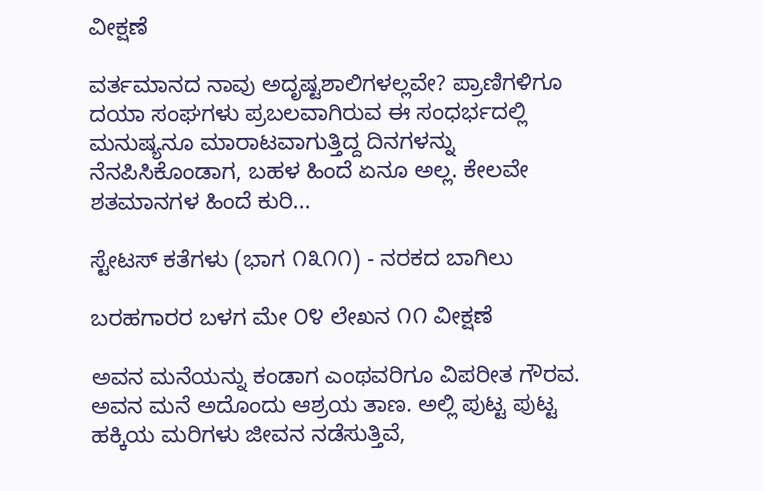ವೀಕ್ಷಣೆ

ವರ್ತಮಾನದ ನಾವು ಅದೃಷ್ಟಶಾಲಿಗಳಲ್ಲವೇ? ಪ್ರಾಣಿಗಳಿಗೂ ದಯಾ ಸಂಘಗಳು ಪ್ರಬಲವಾಗಿರುವ ಈ ಸಂಧರ್ಭದಲ್ಲಿ ಮನುಷ್ಯನೂ ಮಾರಾಟವಾಗುತ್ತಿದ್ದ ದಿನಗಳನ್ನು ನೆನಪಿಸಿಕೊಂಡಾಗ, ಬಹಳ ಹಿಂದೆ ಏನೂ ಅಲ್ಲ. ಕೇಲವೇ  ಶತಮಾನಗಳ ಹಿಂದೆ ಕುರಿ...

ಸ್ಟೇಟಸ್ ಕತೆಗಳು (ಭಾಗ ೧೩೧೧) - ನರಕದ ಬಾಗಿಲು

ಬರಹಗಾರರ ಬಳಗ ಮೇ ೦೪ ಲೇಖನ ೧೧ ವೀಕ್ಷಣೆ

ಅವನ ಮನೆಯನ್ನು ಕಂಡಾಗ ಎಂಥವರಿಗೂ ವಿಪರೀತ ಗೌರವ. ಅವನ ಮನೆ ಅದೊಂದು ಆಶ್ರಯ ತಾಣ. ಅಲ್ಲಿ ಪುಟ್ಟ ಪುಟ್ಟ ಹಕ್ಕಿಯ ಮರಿಗಳು ಜೀವನ ನಡೆಸುತ್ತಿವೆ,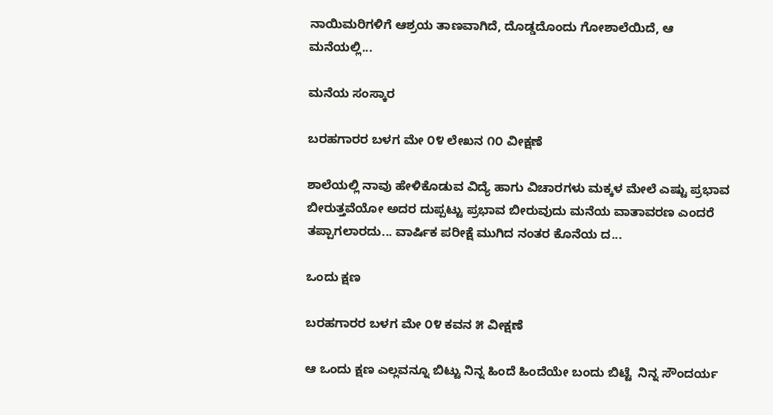ನಾಯಿಮರಿಗಳಿಗೆ ಆಶ್ರಯ ತಾಣವಾಗಿದೆ, ದೊಡ್ಡದೊಂದು ಗೋಶಾಲೆಯಿದೆ, ಆ ಮನೆಯಲ್ಲಿ...

ಮನೆಯ ಸಂಸ್ಕಾರ

ಬರಹಗಾರರ ಬಳಗ ಮೇ ೦೪ ಲೇಖನ ೧೦ ವೀಕ್ಷಣೆ

ಶಾಲೆಯಲ್ಲಿ ನಾವು ಹೇಳಿಕೊಡುವ ವಿದ್ಯೆ ಹಾಗು ವಿಚಾರಗಳು ಮಕ್ಕಳ ಮೇಲೆ ಎಷ್ಟು ಪ್ರಭಾವ ಬೀರುತ್ತವೆಯೋ ಅದರ ದುಪ್ಪಟ್ಟು ಪ್ರಭಾವ ಬೀರುವುದು ಮನೆಯ ವಾತಾವರಣ ಎಂದರೆ ತಪ್ಪಾಗಲಾರದು... ವಾರ್ಷಿಕ ಪರೀಕ್ಷೆ ಮುಗಿದ ನಂತರ ಕೊನೆಯ ದ...

ಒಂದು ಕ್ಷಣ

ಬರಹಗಾರರ ಬಳಗ ಮೇ ೦೪ ಕವನ ೫ ವೀಕ್ಷಣೆ

ಆ ಒಂದು ಕ್ಷಣ ಎಲ್ಲವನ್ನೂ ಬಿಟ್ಟು ನಿನ್ನ ಹಿಂದೆ ಹಿಂದೆಯೇ ಬಂದು ಬಿಟ್ಟೆ  ನಿನ್ನ ಸೌಂದರ್ಯ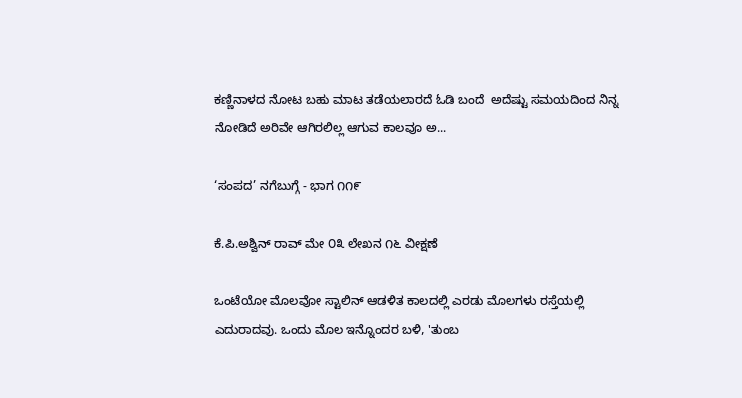ಕಣ್ಣಿನಾಳದ ನೋಟ ಬಹು ಮಾಟ ತಡೆಯಲಾರದೆ ಓಡಿ ಬಂದೆ  ಅದೆಷ್ಟು ಸಮಯದಿಂದ ನಿನ್ನ ನೋಡಿದೆ ಅರಿವೇ ಆಗಿರಲಿಲ್ಲ ಆಗುವ ಕಾಲವೂ ಅ...

‘ಸಂಪದ’ ನಗೆಬುಗ್ಗೆ - ಭಾಗ ೧೧೯

ಕೆ.ಪಿ.ಅಶ್ವಿನ್ ರಾವ್ ಮೇ ೦೩ ಲೇಖನ ೧೬ ವೀಕ್ಷಣೆ

ಒಂಟೆಯೋ ಮೊಲವೋ ಸ್ಟಾಲಿನ್ ಆಡಳಿತ ಕಾಲದಲ್ಲಿ ಎರಡು ಮೊಲಗಳು ರಸ್ತೆಯಲ್ಲಿ ಎದುರಾದವು. ಒಂದು ಮೊಲ ಇನ್ನೊಂದರ ಬಳಿ, 'ತುಂಬ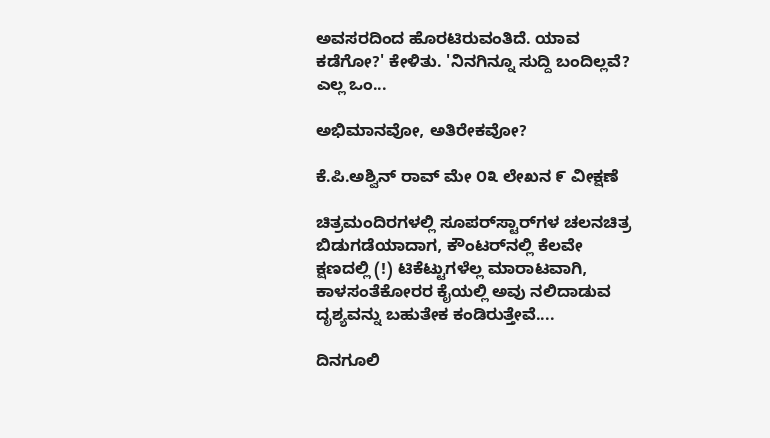ಅವಸರದಿಂದ ಹೊರಟಿರುವಂತಿದೆ. ಯಾವ ಕಡೆಗೋ?' ಕೇಳಿತು. 'ನಿನಗಿನ್ನೂ ಸುದ್ದಿ ಬಂದಿಲ್ಲವೆ? ಎಲ್ಲ ಒಂ...

ಅಭಿಮಾನವೋ, ಅತಿರೇಕವೋ?

ಕೆ.ಪಿ.ಅಶ್ವಿನ್ ರಾವ್ ಮೇ ೦೩ ಲೇಖನ ೯ ವೀಕ್ಷಣೆ

ಚಿತ್ರಮಂದಿರಗಳಲ್ಲಿ ಸೂಪರ್‌ಸ್ಟಾರ್‌ಗಳ ಚಲನಚಿತ್ರ ಬಿಡುಗಡೆಯಾದಾಗ, ಕೌಂಟರ್‌ನಲ್ಲಿ ಕೆಲವೇ ಕ್ಷಣದಲ್ಲಿ (!) ಟಿಕೆಟ್ಟುಗಳೆಲ್ಲ ಮಾರಾಟವಾಗಿ, ಕಾಳಸಂತೆಕೋರರ ಕೈಯಲ್ಲಿ ಅವು ನಲಿದಾಡುವ ದೃಶ್ಯವನ್ನು ಬಹುತೇಕ ಕಂಡಿರುತ್ತೇವೆ....

ದಿನಗೂಲಿ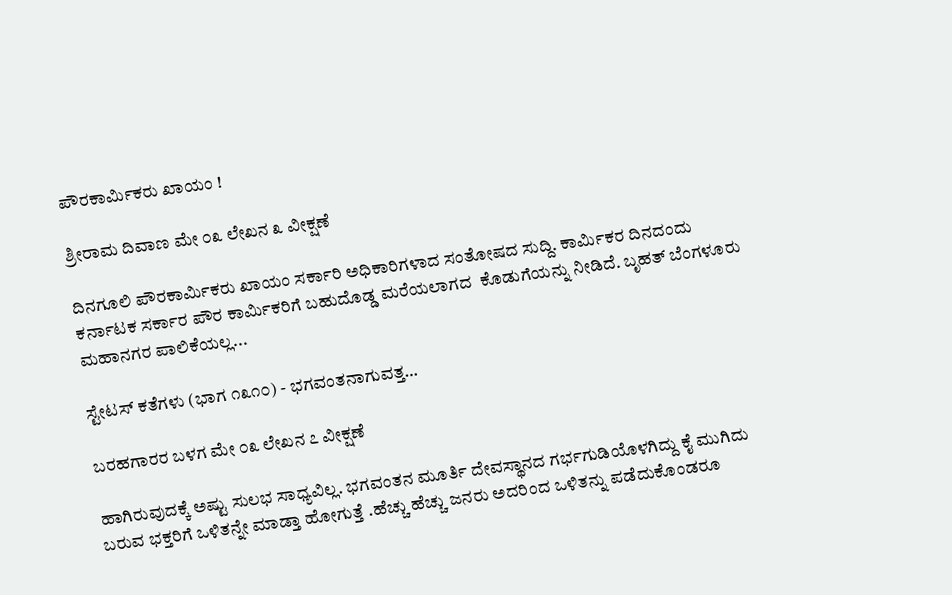ಪೌರಕಾರ್ಮಿಕರು ಖಾಯಂ !

ಶ್ರೀರಾಮ ದಿವಾಣ ಮೇ ೦೩ ಲೇಖನ ೩ ವೀಕ್ಷಣೆ

ದಿನಗೂಲಿ ಪೌರಕಾರ್ಮಿಕರು ಖಾಯಂ ಸರ್ಕಾರಿ ಅಧಿಕಾರಿಗಳಾದ ಸಂತೋಷದ ಸುದ್ದಿ. ಕಾರ್ಮಿಕರ ದಿನದಂದು ಕರ್ನಾಟಕ ಸರ್ಕಾರ ಪೌರ ಕಾರ್ಮಿಕರಿಗೆ ಬಹುದೊಡ್ಡ ಮರೆಯಲಾಗದ  ಕೊಡುಗೆಯನ್ನು ನೀಡಿದೆ. ಬೃಹತ್ ಬೆಂಗಳೂರು ಮಹಾನಗರ ಪಾಲಿಕೆಯಲ್ಲ...

ಸ್ಟೇಟಸ್ ಕತೆಗಳು (ಭಾಗ ೧೩೧೦) - ಭಗವಂತನಾಗುವತ್ತ…

ಬರಹಗಾರರ ಬಳಗ ಮೇ ೦೩ ಲೇಖನ ೭ ವೀಕ್ಷಣೆ

ಹಾಗಿರುವುದಕ್ಕೆ ಅಷ್ಟು ಸುಲಭ ಸಾಧ್ಯವಿಲ್ಲ. ಭಗವಂತನ ಮೂರ್ತಿ ದೇವಸ್ಥಾನದ ಗರ್ಭಗುಡಿಯೊಳಗಿದ್ದು ಕೈ ಮುಗಿದು ಬರುವ ಭಕ್ತರಿಗೆ ಒಳಿತನ್ನೇ ಮಾಡ್ತಾ ಹೋಗುತ್ತೆ .ಹೆಚ್ಚು ಹೆಚ್ಚು ಜನರು ಅದರಿಂದ ಒಳಿತನ್ನು ಪಡೆದುಕೊಂಡರೂ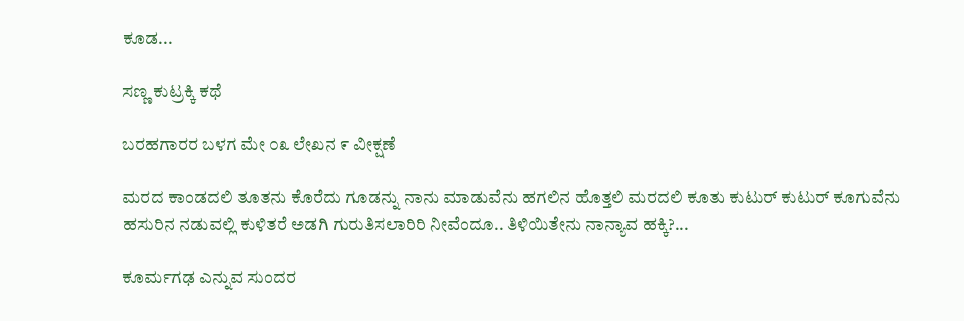ಕೂಡ...

ಸಣ್ಣ ಕುಟ್ರಕ್ಕಿ ಕಥೆ

ಬರಹಗಾರರ ಬಳಗ ಮೇ ೦೩ ಲೇಖನ ೯ ವೀಕ್ಷಣೆ

ಮರದ ಕಾಂಡದಲಿ ತೂತನು ಕೊರೆದು ಗೂಡನ್ನು ನಾನು ಮಾಡುವೆನು ಹಗಲಿನ ಹೊತ್ತಲಿ ಮರದಲಿ ಕೂತು ಕುಟುರ್ ಕುಟುರ್ ಕೂಗುವೆನು ಹಸುರಿನ ನಡುವಲ್ಲಿ ಕುಳಿತರೆ ಅಡಗಿ ಗುರುತಿಸಲಾರಿರಿ ನೀವೆಂದೂ.. ತಿಳಿಯಿತೇನು ನಾನ್ಯಾವ ಹಕ್ಕಿ?...

ಕೂರ್ಮಗಢ ಎನ್ನುವ ಸುಂದರ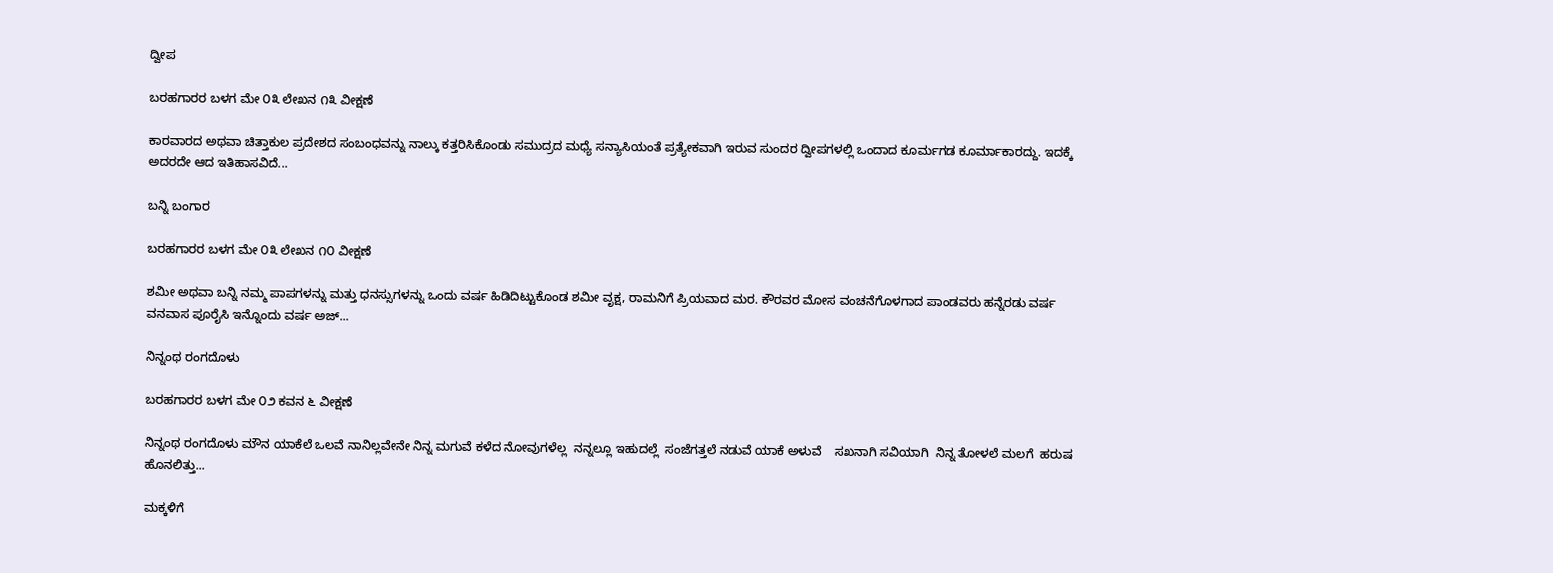ದ್ವೀಪ

ಬರಹಗಾರರ ಬಳಗ ಮೇ ೦೩ ಲೇಖನ ೧೩ ವೀಕ್ಷಣೆ

ಕಾರವಾರದ ಅಥವಾ ಚಿತ್ತಾಕುಲ ಪ್ರದೇಶದ ಸಂಬಂಧವನ್ನು ನಾಲ್ಕು ಕತ್ತರಿಸಿಕೊಂಡು ಸಮುದ್ರದ ಮಧ್ಯೆ ಸನ್ಯಾಸಿಯಂತೆ ಪ್ರತ್ಯೇಕವಾಗಿ ಇರುವ ಸುಂದರ ದ್ವೀಪಗಳಲ್ಲಿ ಒಂದಾದ ಕೂರ್ಮಗಡ ಕೂರ್ಮಾಕಾರದ್ದು. ಇದಕ್ಕೆ ಅದರದೇ ಆದ ಇತಿಹಾಸವಿದೆ...

ಬನ್ನಿ ಬಂಗಾರ

ಬರಹಗಾರರ ಬಳಗ ಮೇ ೦೩ ಲೇಖನ ೧೦ ವೀಕ್ಷಣೆ

ಶಮೀ ಅಥವಾ ಬನ್ನಿ ನಮ್ಮ ಪಾಪಗಳನ್ನು ಮತ್ತು ಧನಸ್ಸುಗಳನ್ನು ಒಂದು ವರ್ಷ ಹಿಡಿದಿಟ್ಟುಕೊಂಡ ಶಮೀ ವೃಕ್ಷ, ರಾಮನಿಗೆ ಪ್ರಿಯವಾದ ಮರ. ಕೌರವರ ಮೋಸ ವಂಚನೆಗೊಳಗಾದ ಪಾಂಡವರು ಹನ್ನೆರಡು ವರ್ಷ ವನವಾಸ ಪೂರೈಸಿ ಇನ್ನೊಂದು ವರ್ಷ ಅಜ್...

ನಿನ್ನಂಥ ರಂಗದೊಳು

ಬರಹಗಾರರ ಬಳಗ ಮೇ ೦೨ ಕವನ ೬ ವೀಕ್ಷಣೆ

ನಿನ್ನಂಥ ರಂಗದೊಳು ಮೌನ ಯಾಕೆಲೆ ಒಲವೆ ನಾನಿಲ್ಲವೇನೇ ನಿನ್ನ ಮಗುವೆ ಕಳೆದ ನೋವುಗಳೆಲ್ಲ  ನನ್ನಲ್ಲೂ ಇಹುದಲ್ಲೆ  ಸಂಜೆಗತ್ತಲೆ ನಡುವೆ ಯಾಕೆ ಅಳುವೆ    ಸಖನಾಗಿ ಸವಿಯಾಗಿ  ನಿನ್ನ ತೋಳಲೆ ಮಲಗೆ  ಹರುಷ ಹೊನಲಿತ್ತು...

ಮಕ್ಕಳಿಗೆ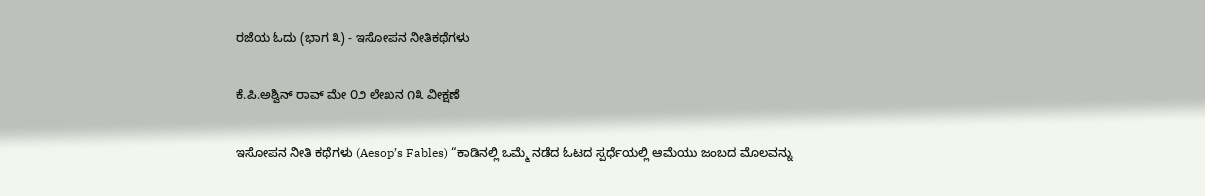ರಜೆಯ ಓದು (ಭಾಗ ೩) - ಇಸೋಪನ ನೀತಿಕಥೆಗಳು

ಕೆ.ಪಿ.ಅಶ್ವಿನ್ ರಾವ್ ಮೇ ೦೨ ಲೇಖನ ೧೩ ವೀಕ್ಷಣೆ

ಇಸೋಪನ ನೀತಿ ಕಥೆಗಳು (Aesop’s Fables) “ಕಾಡಿನಲ್ಲಿ ಒಮ್ಮೆ ನಡೆದ ಓಟದ ಸ್ಪರ್ಧೆಯಲ್ಲಿ ಆಮೆಯು ಜಂಬದ ಮೊಲವನ್ನು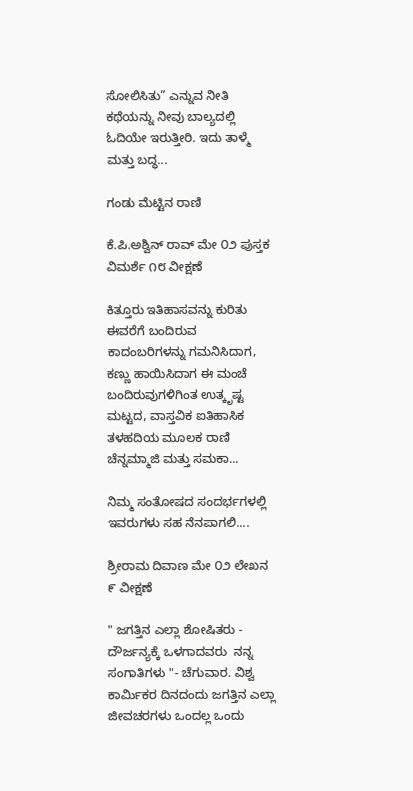ಸೋಲಿಸಿತು” ಎನ್ನುವ ನೀತಿ ಕಥೆಯನ್ನು ನೀವು ಬಾಲ್ಯದಲ್ಲಿ ಓದಿಯೇ ಇರುತ್ತೀರಿ. ಇದು ತಾಳ್ಮೆ ಮತ್ತು ಬದ್ಧ...

ಗಂಡು ಮೆಟ್ಟಿನ ರಾಣಿ

ಕೆ.ಪಿ.ಅಶ್ವಿನ್ ರಾವ್ ಮೇ ೦೨ ಪುಸ್ತಕ ವಿಮರ್ಶೆ ೧೮ ವೀಕ್ಷಣೆ

ಕಿತ್ತೂರು ಇತಿಹಾಸವನ್ನು ಕುರಿತು ಈವರೆಗೆ ಬಂದಿರುವ ಕಾದಂಬರಿಗಳನ್ನು ಗಮನಿಸಿದಾಗ, ಕಣ್ಣು ಹಾಯಿಸಿದಾಗ ಈ ಮಂಚೆ ಬಂದಿರುವುಗಳಿಗಿಂತ ಉತ್ಕೃಷ್ಟ ಮಟ್ಟದ, ವಾಸ್ತವಿಕ ಐತಿಹಾಸಿಕ ತಳಹದಿಯ ಮೂಲಕ ರಾಣಿ ಚೆನ್ನಮ್ಮಾಜಿ ಮತ್ತು ಸಮಕಾ...

ನಿಮ್ಮ ಸಂತೋಷದ ಸಂದರ್ಭಗಳಲ್ಲಿ ಇವರುಗಳು ಸಹ ನೆನಪಾಗಲಿ....

ಶ್ರೀರಾಮ ದಿವಾಣ ಮೇ ೦೨ ಲೇಖನ ೯ ವೀಕ್ಷಣೆ

" ಜಗತ್ತಿನ ಎಲ್ಲಾ ಶೋಷಿತರು - ದೌರ್ಜನ್ಯಕ್ಕೆ ಒಳಗಾದವರು  ನನ್ನ ಸಂಗಾತಿಗಳು "- ಚೆಗುವಾರ. ವಿಶ್ವ ಕಾರ್ಮಿಕರ ದಿನದಂದು ಜಗತ್ತಿನ ಎಲ್ಲಾ ಜೀವಚರಗಳು ಒಂದಲ್ಲ ಒಂದು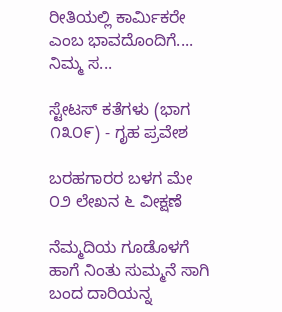ರೀತಿಯಲ್ಲಿ ಕಾರ್ಮಿಕರೇ ಎಂಬ ಭಾವದೊಂದಿಗೆ.... ನಿಮ್ಮ ಸ...

ಸ್ಟೇಟಸ್ ಕತೆಗಳು (ಭಾಗ ೧೩೦೯) - ಗೃಹ ಪ್ರವೇಶ

ಬರಹಗಾರರ ಬಳಗ ಮೇ ೦೨ ಲೇಖನ ೬ ವೀಕ್ಷಣೆ

ನೆಮ್ಮದಿಯ ಗೂಡೊಳಗೆ ಹಾಗೆ ನಿಂತು ಸುಮ್ಮನೆ ಸಾಗಿ ಬಂದ ದಾರಿಯನ್ನ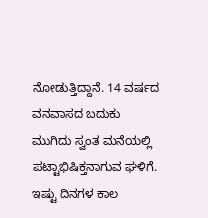ನೋಡುತ್ತಿದ್ದಾನೆ. 14 ವರ್ಷದ ವನವಾಸದ ಬದುಕು ಮುಗಿದು ಸ್ವಂತ ಮನೆಯಲ್ಲಿ‌ ಪಟ್ಟಾಭಿಷಿಕ್ತನಾಗುವ ಘಳಿಗೆ. ಇಷ್ಟು ದಿನಗಳ ಕಾಲ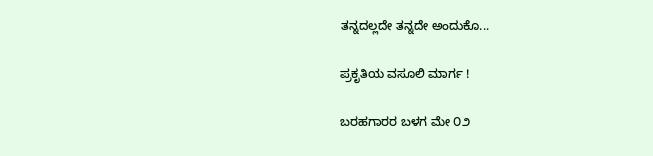ತನ್ನದಲ್ಲದೇ ತನ್ನದೇ ಅಂದುಕೊ...

ಪ್ರಕೃತಿಯ ವಸೂಲಿ ಮಾರ್ಗ !

ಬರಹಗಾರರ ಬಳಗ ಮೇ ೦೨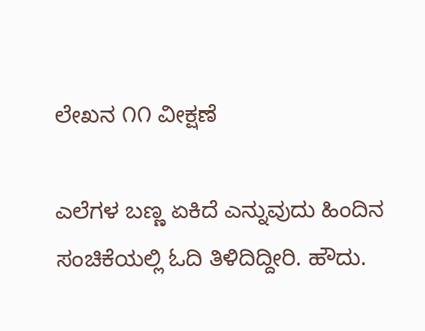ಲೇಖನ ೧೧ ವೀಕ್ಷಣೆ

ಎಲೆಗಳ ಬಣ್ಣ ಏಕಿದೆ ಎನ್ನುವುದು ಹಿಂದಿನ ಸಂಚಿಕೆಯಲ್ಲಿ ಓದಿ ತಿಳಿದಿದ್ದೀರಿ. ಹೌದು.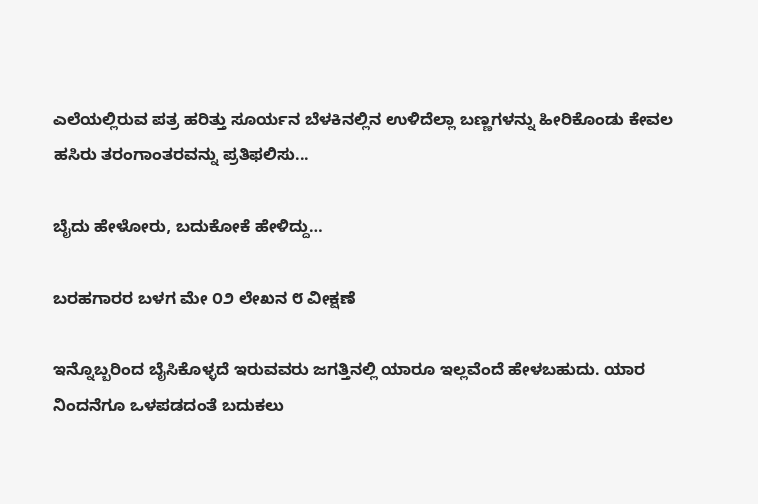ಎಲೆಯಲ್ಲಿರುವ ಪತ್ರ ಹರಿತ್ತು ಸೂರ್ಯನ ಬೆಳಕಿನಲ್ಲಿನ ಉಳಿದೆಲ್ಲಾ ಬಣ್ಣಗಳನ್ನು ಹೀರಿಕೊಂಡು ಕೇವಲ ಹಸಿರು ತರಂಗಾಂತರವನ್ನು ಪ್ರತಿಫಲಿಸು...

ಬೈದು ಹೇಳೋರು, ಬದುಕೋಕೆ ಹೇಳಿದ್ದು…

ಬರಹಗಾರರ ಬಳಗ ಮೇ ೦೨ ಲೇಖನ ೮ ವೀಕ್ಷಣೆ

ಇನ್ನೊಬ್ಬರಿಂದ ಬೈಸಿಕೊಳ್ಳದೆ ಇರುವವರು ಜಗತ್ತಿನಲ್ಲಿ ಯಾರೂ ಇಲ್ಲವೆಂದೆ ಹೇಳಬಹುದು. ಯಾರ ನಿಂದನೆಗೂ ಒಳಪಡದಂತೆ ಬದುಕಲು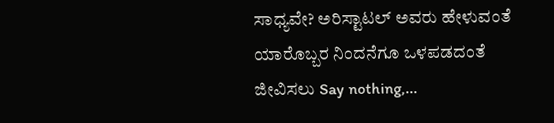ಸಾಧ್ಯವೇ? ಅರಿಸ್ಟಾಟಲ್ ಅವರು ಹೇಳುವಂತೆ ಯಾರೊಬ್ಬರ ನಿಂದನೆಗೂ ಒಳಪಡದಂತೆ ಜೀವಿಸಲು Say nothing,...